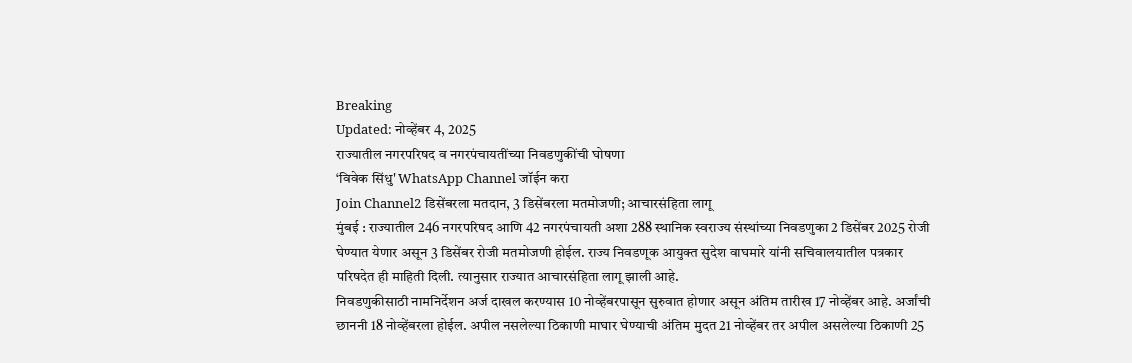Breaking
Updated: नोव्हेंबर 4, 2025
राज्यातील नगरपरिषद व नगरपंचायतींच्या निवडणुकींची घोषणा
‘विवेक सिंधु' WhatsApp Channel जॉईन करा
Join Channel2 डिसेंबरला मतदान, 3 डिसेंबरला मतमोजणी; आचारसंहिता लागू
मुंबई : राज्यातील 246 नगरपरिषद आणि 42 नगरपंचायती अशा 288 स्थानिक स्वराज्य संस्थांच्या निवडणुका 2 डिसेंबर 2025 रोजी घेण्यात येणार असून 3 डिसेंबर रोजी मतमोजणी होईल. राज्य निवडणूक आयुक्त सुदेश वाघमारे यांनी सचिवालयातील पत्रकार परिषदेत ही माहिती दिली. त्यानुसार राज्यात आचारसंहिता लागू झाली आहे.
निवडणुकीसाठी नामनिर्देशन अर्ज दाखल करण्यास 10 नोव्हेंबरपासून सुरुवात होणार असून अंतिम तारीख 17 नोव्हेंबर आहे. अर्जांची छाननी 18 नोव्हेंबरला होईल. अपील नसलेल्या ठिकाणी माघार घेण्याची अंतिम मुदत 21 नोव्हेंबर तर अपील असलेल्या ठिकाणी 25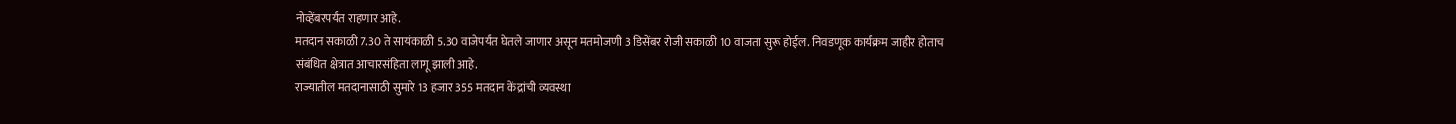नोव्हेंबरपर्यंत राहणार आहे.
मतदान सकाळी 7.30 ते सायंकाळी 5.30 वाजेपर्यंत घेतले जाणार असून मतमोजणी 3 डिसेंबर रोजी सकाळी 10 वाजता सुरू होईल. निवडणूक कार्यक्रम जाहीर होताच संबंधित क्षेत्रात आचारसंहिता लागू झाली आहे.
राज्यातील मतदानासाठी सुमारे 13 हजार 355 मतदान केंद्रांची व्यवस्था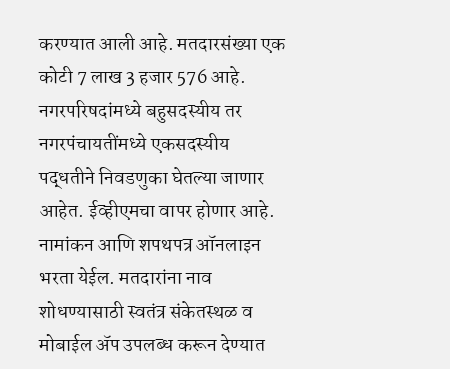करण्यात आली आहे. मतदारसंख्या एक कोटी 7 लाख 3 हजार 576 आहे. नगरपरिषदांमध्ये बहुसदस्यीय तर नगरपंचायतींमध्ये एकसदस्यीय पद्धतीने निवडणुका घेतल्या जाणार आहेत. ईव्हीएमचा वापर होणार आहे.
नामांकन आणि शपथपत्र ऑनलाइन भरता येईल. मतदारांना नाव शोधण्यासाठी स्वतंत्र संकेतस्थळ व मोबाईल ॲप उपलब्ध करून देण्यात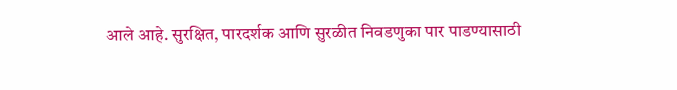आले आहे. सुरक्षित, पारदर्शक आणि सुरळीत निवडणुका पार पाडण्यासाठी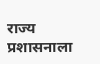राज्य प्रशासनाला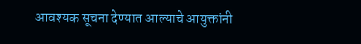आवश्यक सूचना देण्यात आल्याचे आयुक्तांनी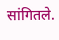सांगितले.